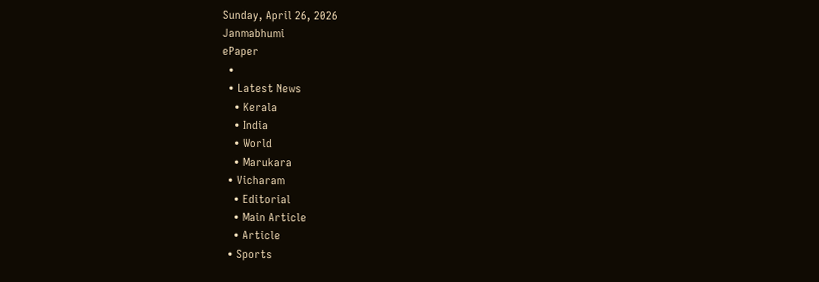Sunday, April 26, 2026
Janmabhumi
ePaper
  •
  • Latest News
    • Kerala
    • India
    • World
    • Marukara
  • Vicharam
    • Editorial
    • Main Article
    • Article
  • Sports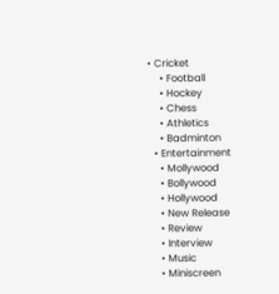• Cricket
    • Football
    • Hockey
    • Chess
    • Athletics
    • Badminton
  • Entertainment
    • Mollywood
    • Bollywood
    • Hollywood
    • New Release
    • Review
    • Interview
    • Music
    • Miniscreen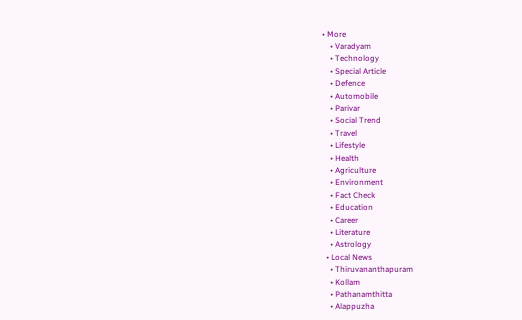• More
    • Varadyam
    • Technology
    • Special Article
    • Defence
    • Automobile
    • Parivar
    • Social Trend
    • Travel
    • Lifestyle
    • Health
    • Agriculture
    • Environment
    • Fact Check
    • Education
    • Career
    • Literature
    • Astrology
  • Local News
    • Thiruvananthapuram
    • Kollam
    • Pathanamthitta
    • Alappuzha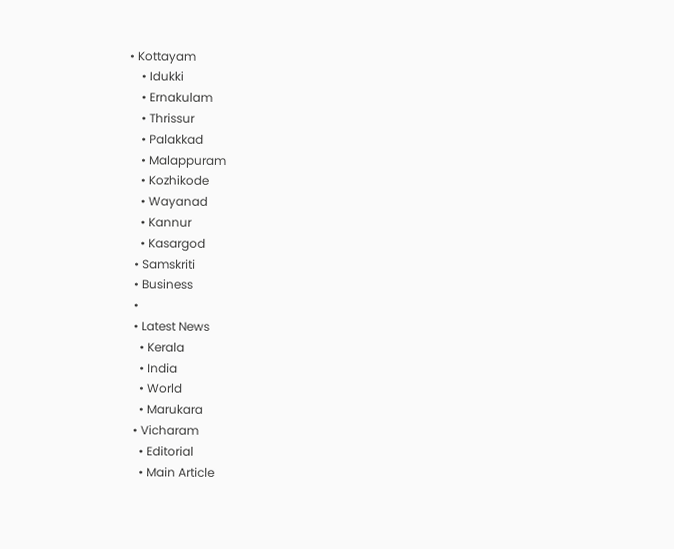• Kottayam
    • Idukki
    • Ernakulam
    • Thrissur
    • Palakkad
    • Malappuram
    • Kozhikode
    • Wayanad
    • Kannur
    • Kasargod
  • Samskriti
  • Business
  •
  • Latest News
    • Kerala
    • India
    • World
    • Marukara
  • Vicharam
    • Editorial
    • Main Article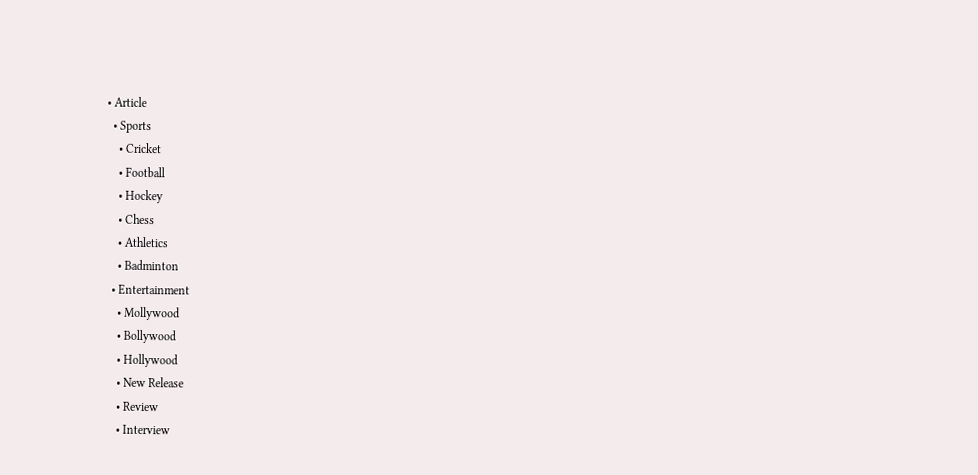• Article
  • Sports
    • Cricket
    • Football
    • Hockey
    • Chess
    • Athletics
    • Badminton
  • Entertainment
    • Mollywood
    • Bollywood
    • Hollywood
    • New Release
    • Review
    • Interview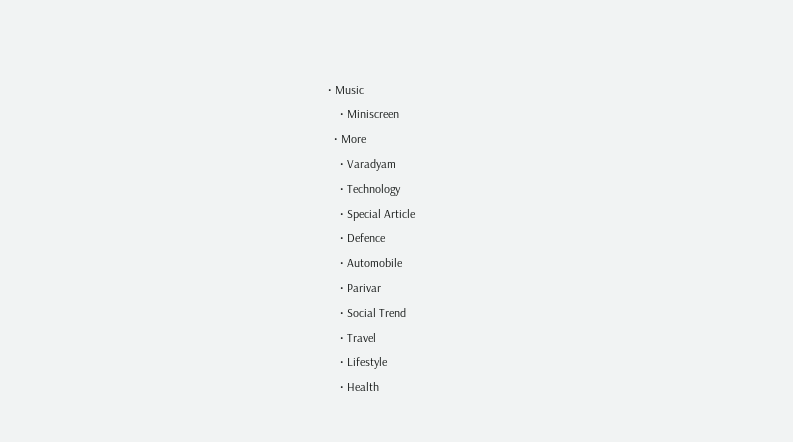• Music
    • Miniscreen
  • More
    • Varadyam
    • Technology
    • Special Article
    • Defence
    • Automobile
    • Parivar
    • Social Trend
    • Travel
    • Lifestyle
    • Health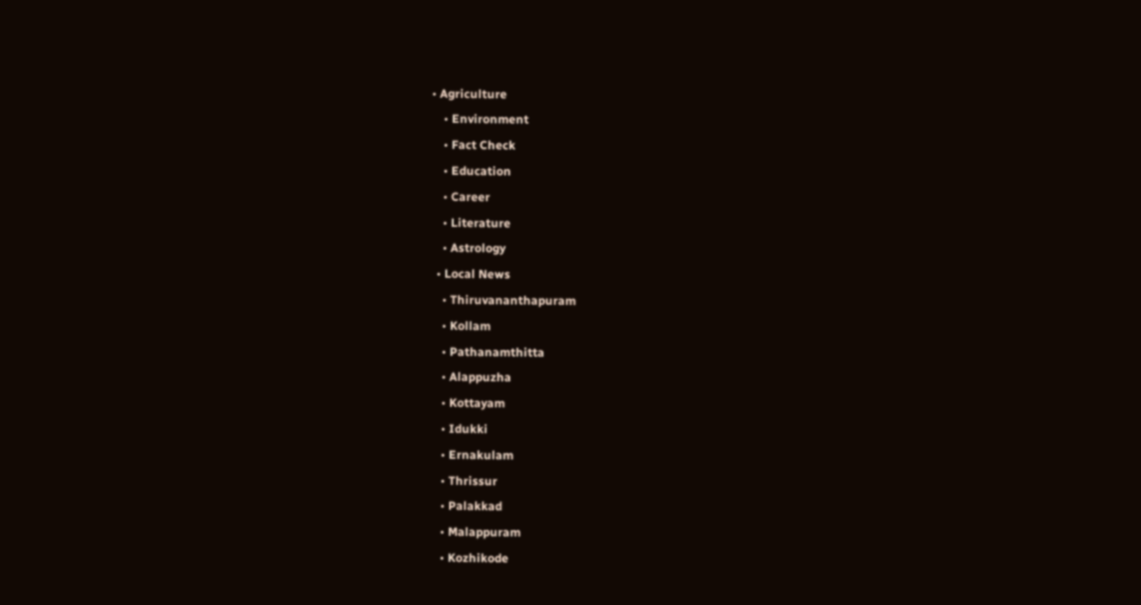• Agriculture
    • Environment
    • Fact Check
    • Education
    • Career
    • Literature
    • Astrology
  • Local News
    • Thiruvananthapuram
    • Kollam
    • Pathanamthitta
    • Alappuzha
    • Kottayam
    • Idukki
    • Ernakulam
    • Thrissur
    • Palakkad
    • Malappuram
    • Kozhikode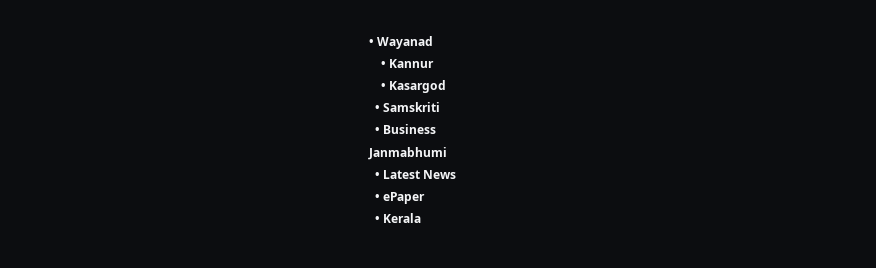• Wayanad
    • Kannur
    • Kasargod
  • Samskriti
  • Business
Janmabhumi
  • Latest News
  • ePaper
  • Kerala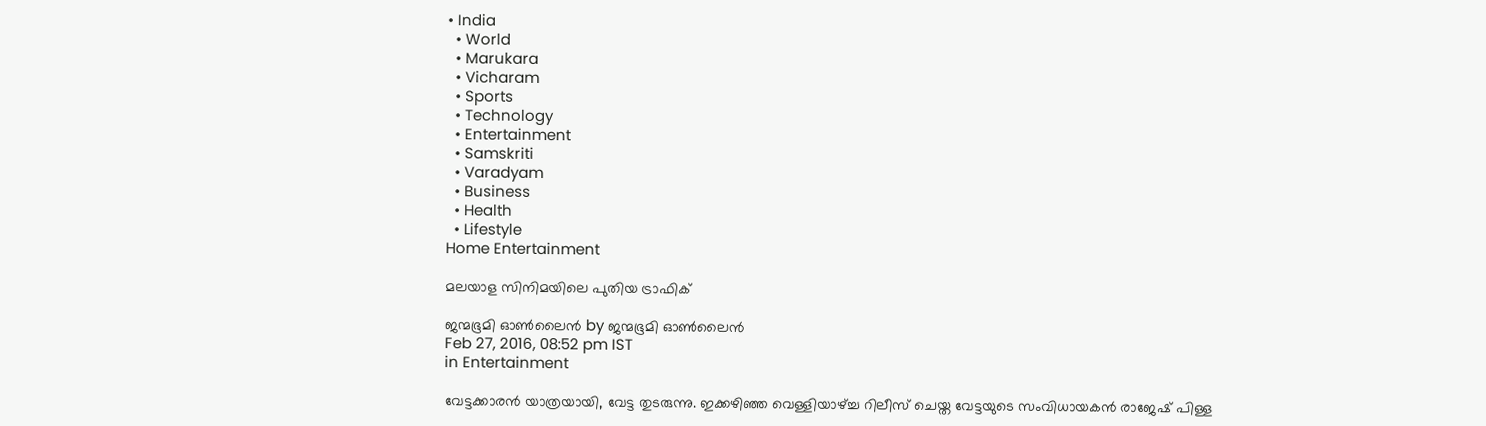• India
  • World
  • Marukara
  • Vicharam
  • Sports
  • Technology
  • Entertainment
  • Samskriti
  • Varadyam
  • Business
  • Health
  • Lifestyle
Home Entertainment

മലയാള സിനിമയിലെ പുതിയ ട്രാഫിക്

ജന്മഭൂമി ഓണ്‍ലൈന്‍ by ജന്മഭൂമി ഓണ്‍ലൈന്‍
Feb 27, 2016, 08:52 pm IST
in Entertainment

വേട്ടക്കാരന്‍ യാത്രയായി, വേട്ട തുടരുന്നു. ഇക്കഴിഞ്ഞ വെള്ളിയാഴ്‌ച്ച റിലീസ് ചെയ്ത വേട്ടയുടെ സംവിധായകന്‍ രാജേഷ് പിള്ള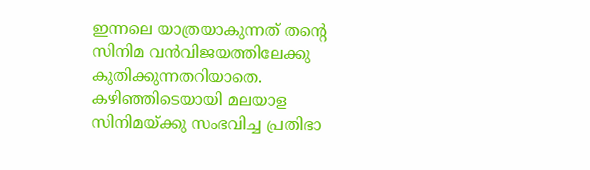ഇന്നലെ യാത്രയാകുന്നത് തന്റെ സിനിമ വന്‍വിജയത്തിലേക്കു കുതിക്കുന്നതറിയാതെ. കഴിഞ്ഞിടെയായി മലയാള സിനിമയ്‌ക്കു സംഭവിച്ച പ്രതിഭാ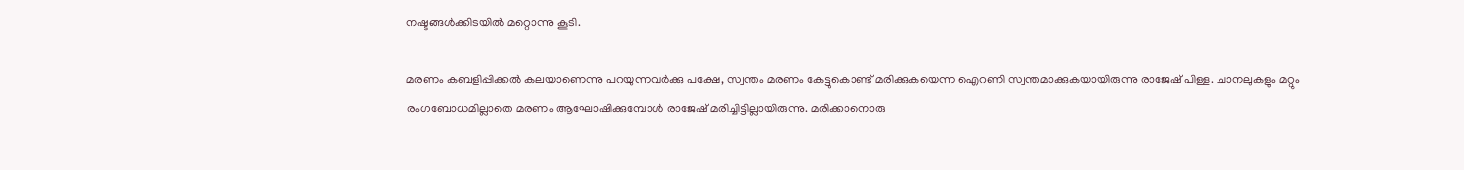നഷ്ടങ്ങള്‍ക്കിടയില്‍ മറ്റൊന്നു കൂടി.

മരണം കബളിപ്പിക്കല്‍ കലയാണെന്നു പറയുന്നവര്‍ക്കു പക്ഷേ, സ്വന്തം മരണം കേട്ടുകൊണ്ട് മരിക്കുകയെന്ന ഐറണി സ്വന്തമാക്കുകയായിരുന്നു രാജേഷ് പിള്ള. ചാനലുകളും മറ്റും രംഗബോധമില്ലാതെ മരണം ആഘോഷിക്കുമ്പോള്‍ രാജേഷ് മരിച്ചിട്ടില്ലായിരുന്നു. മരിക്കാനൊരു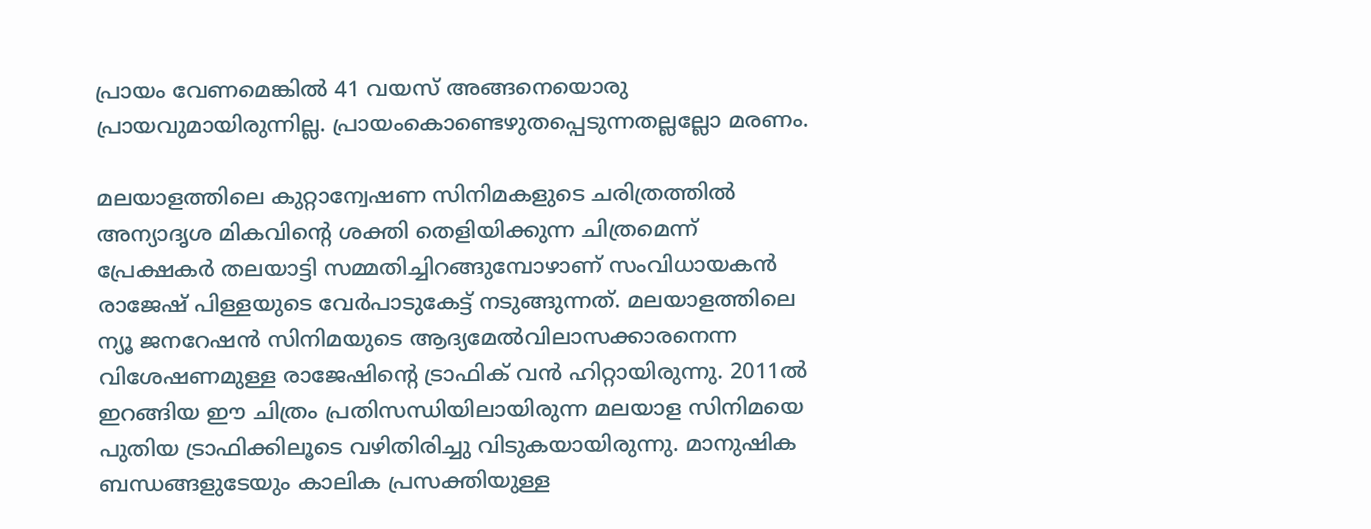പ്രായം വേണമെങ്കില്‍ 41 വയസ് അങ്ങനെയൊരു പ്രായവുമായിരുന്നില്ല. പ്രായംകൊണ്ടെഴുതപ്പെടുന്നതല്ലല്ലോ മരണം.

മലയാളത്തിലെ കുറ്റാന്വേഷണ സിനിമകളുടെ ചരിത്രത്തില്‍ അന്യാദൃശ മികവിന്റെ ശക്തി തെളിയിക്കുന്ന ചിത്രമെന്ന് പ്രേക്ഷകര്‍ തലയാട്ടി സമ്മതിച്ചിറങ്ങുമ്പോഴാണ് സംവിധായകന്‍ രാജേഷ് പിള്ളയുടെ വേര്‍പാടുകേട്ട് നടുങ്ങുന്നത്. മലയാളത്തിലെ ന്യൂ ജനറേഷന്‍ സിനിമയുടെ ആദ്യമേല്‍വിലാസക്കാരനെന്ന വിശേഷണമുള്ള രാജേഷിന്റെ ട്രാഫിക് വന്‍ ഹിറ്റായിരുന്നു. 2011ല്‍ ഇറങ്ങിയ ഈ ചിത്രം പ്രതിസന്ധിയിലായിരുന്ന മലയാള സിനിമയെ പുതിയ ട്രാഫിക്കിലൂടെ വഴിതിരിച്ചു വിടുകയായിരുന്നു. മാനുഷിക ബന്ധങ്ങളുടേയും കാലിക പ്രസക്തിയുള്ള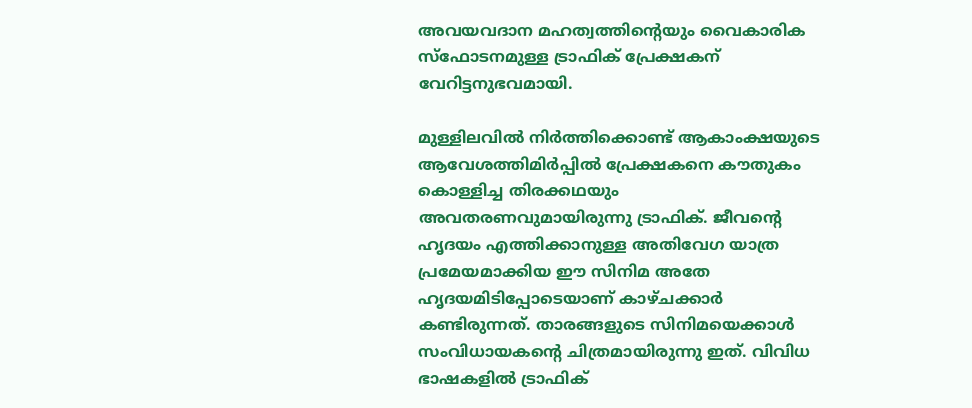അവയവദാന മഹത്വത്തിന്റെയും വൈകാരിക സ്‌ഫോടനമുള്ള ട്രാഫിക് പ്രേക്ഷകന് വേറിട്ടനുഭവമായി.

മുള്ളിലവില്‍ നിര്‍ത്തിക്കൊണ്ട് ആകാംക്ഷയുടെ ആവേശത്തിമിര്‍പ്പില്‍ പ്രേക്ഷകനെ കൗതുകം കൊള്ളിച്ച തിരക്കഥയും അവതരണവുമായിരുന്നു ട്രാഫിക്. ജീവന്റെ ഹൃദയം എത്തിക്കാനുള്ള അതിവേഗ യാത്ര പ്രമേയമാക്കിയ ഈ സിനിമ അതേ ഹൃദയമിടിപ്പോടെയാണ് കാഴ്ചക്കാര്‍ കണ്ടിരുന്നത്. താരങ്ങളുടെ സിനിമയെക്കാള്‍ സംവിധായകന്റെ ചിത്രമായിരുന്നു ഇത്. വിവിധ ഭാഷകളില്‍ ട്രാഫിക്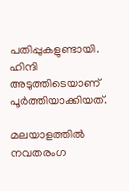പതിപ്പുകളുണ്ടായി. ഹിന്ദി അടുത്തിടെയാണ് പൂര്‍ത്തിയാക്കിയത്.

മലയാളത്തില്‍ നവതരംഗ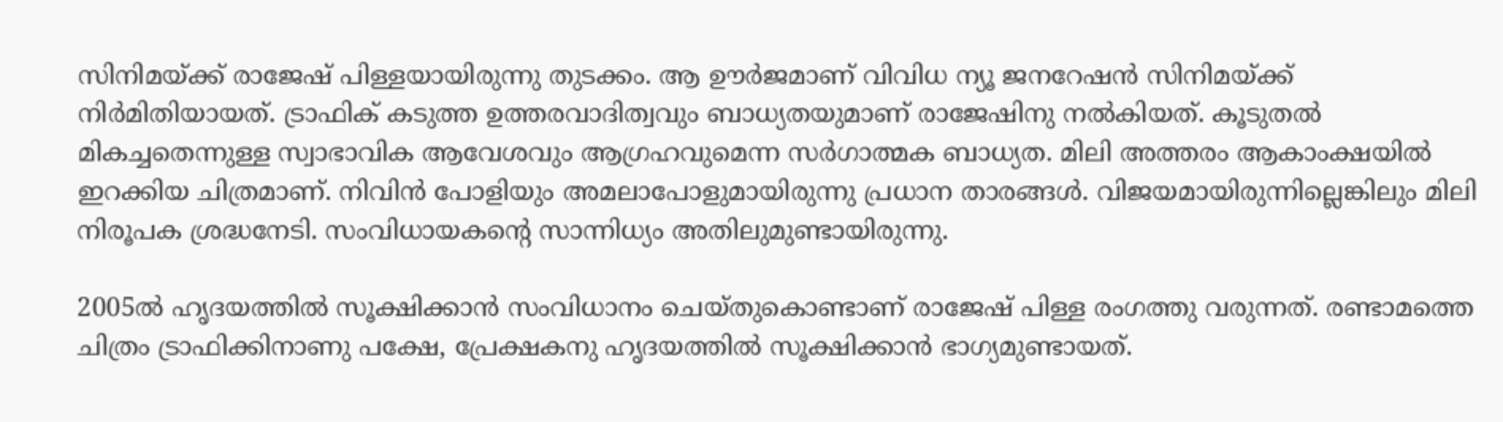സിനിമയ്‌ക്ക് രാജേഷ് പിള്ളയായിരുന്നു തുടക്കം. ആ ഊര്‍ജമാണ് വിവിധ ന്യൂ ജനറേഷന്‍ സിനിമയ്‌ക്ക് നിര്‍മിതിയായത്. ട്രാഫിക് കടുത്ത ഉത്തരവാദിത്വവും ബാധ്യതയുമാണ് രാജേഷിനു നല്‍കിയത്. കൂടുതല്‍ മികച്ചതെന്നുള്ള സ്വാഭാവിക ആവേശവും ആഗ്രഹവുമെന്ന സര്‍ഗാത്മക ബാധ്യത. മിലി അത്തരം ആകാംക്ഷയില്‍ ഇറക്കിയ ചിത്രമാണ്. നിവിന്‍ പോളിയും അമലാപോളുമായിരുന്നു പ്രധാന താരങ്ങള്‍. വിജയമായിരുന്നില്ലെങ്കിലും മിലി നിരൂപക ശ്രദ്ധനേടി. സംവിധായകന്റെ സാന്നിധ്യം അതിലുമുണ്ടായിരുന്നു.

2005ല്‍ ഹൃദയത്തില്‍ സൂക്ഷിക്കാന്‍ സംവിധാനം ചെയ്തുകൊണ്ടാണ് രാജേഷ് പിള്ള രംഗത്തു വരുന്നത്. രണ്ടാമത്തെ ചിത്രം ട്രാഫിക്കിനാണു പക്ഷേ, പ്രേക്ഷകനു ഹൃദയത്തില്‍ സൂക്ഷിക്കാന്‍ ഭാഗ്യമുണ്ടായത്.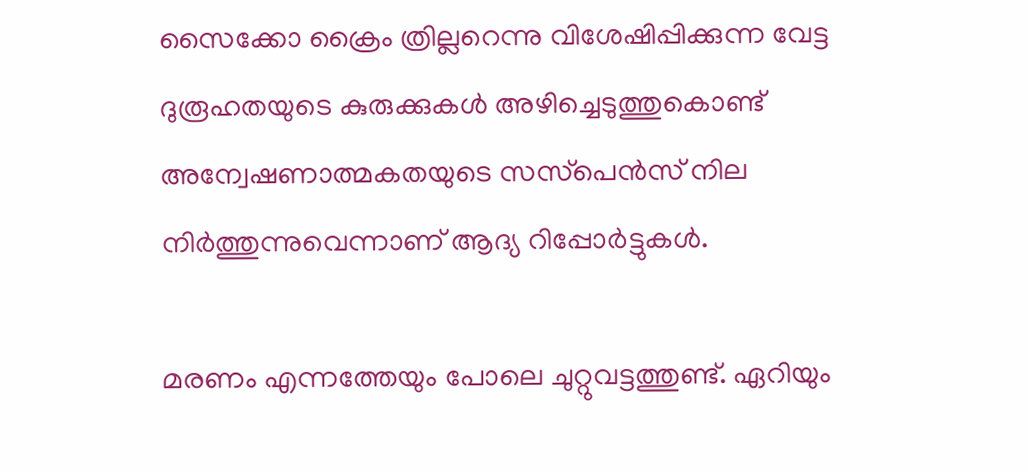സൈക്കോ ക്രൈം ത്രില്ലറെന്നു വിശേഷിപ്പിക്കുന്ന വേട്ട ദുരൂഹതയുടെ കുരുക്കുകള്‍ അഴിച്ചെടുത്തുകൊണ്ട് അന്വേഷണാത്മകതയുടെ സസ്‌പെന്‍സ് നില നിര്‍ത്തുന്നുവെന്നാണ് ആദ്യ റിപ്പോര്‍ട്ടുകള്‍.

മരണം എന്നത്തേയും പോലെ ചുറ്റുവട്ടത്തുണ്ട്. ഏറിയും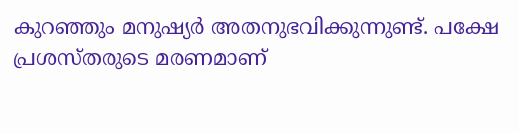കുറഞ്ഞും മനുഷ്യര്‍ അതനുഭവിക്കുന്നുണ്ട്. പക്ഷേ പ്രശസ്തരുടെ മരണമാണ്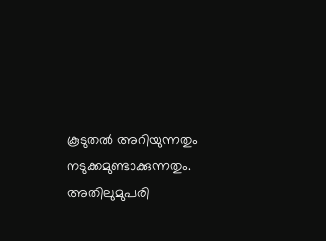കൂടുതല്‍ അറിയുന്നതും നടുക്കമുണ്ടാക്കുന്നതും. അതിലുമുപരി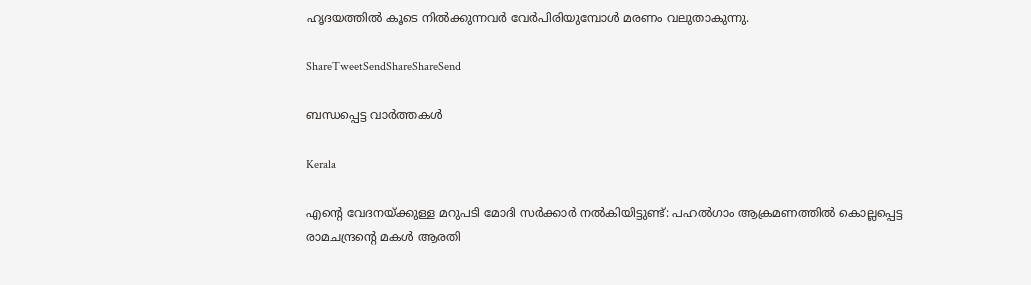ഹൃദയത്തില്‍ കൂടെ നില്‍ക്കുന്നവര്‍ വേര്‍പിരിയുമ്പോള്‍ മരണം വലുതാകുന്നു.

ShareTweetSendShareShareSend

ബന്ധപ്പെട്ട വാര്‍ത്തകള്‍

Kerala

എന്റെ വേദനയ്‌ക്കുള്ള മറുപടി മോദി സർക്കാർ നൽകിയിട്ടുണ്ട്: പഹല്‍ഗാം ആക്രമണത്തില്‍ കൊല്ലപ്പെട്ട രാമചന്ദ്രന്റെ മകള്‍ ആരതി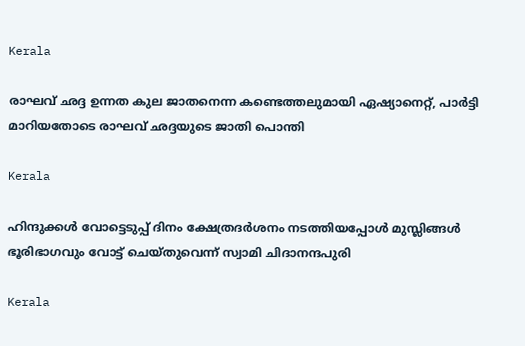Kerala

രാഘവ് ഛദ്ദ ഉന്നത കുല ജാതനെന്ന കണ്ടെത്തലുമായി ഏഷ്യാനെറ്റ്, പാര്‍ട്ടി മാറിയതോടെ രാഘവ് ഛദ്ദയുടെ ജാതി പൊന്തി

Kerala

ഹിന്ദുക്കള്‍ വോട്ടെടുപ്പ് ദിനം ക്ഷേത്രദര്‍ശനം നടത്തിയപ്പോള്‍ മുസ്ലിങ്ങള്‍ ഭൂരിഭാഗവും വോട്ട് ചെയ്തുവെന്ന് സ്വാമി ചിദാനന്ദപുരി

Kerala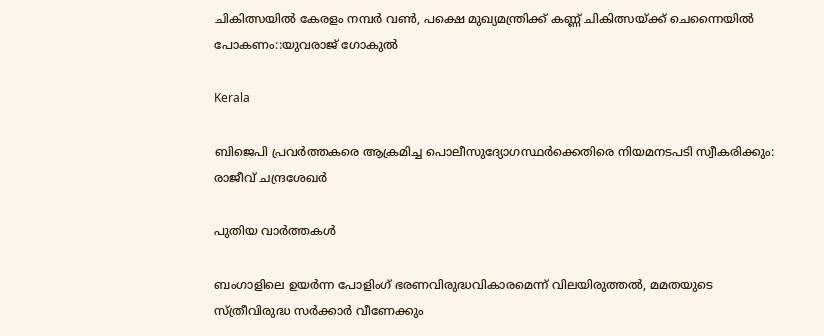ചികിത്സയില്‍ കേരളം നമ്പര്‍ വണ്‍, പക്ഷെ മുഖ്യമന്ത്രിക്ക് കണ്ണ് ചികിത്സയ്‌ക്ക് ചെന്നൈയില്‍ പോകണം::യുവരാജ് ഗോകുല്‍

Kerala

ബിജെപി പ്രവര്‍ത്തകരെ ആക്രമിച്ച പൊലീസുദ്യോഗസ്ഥര്‍ക്കെതിരെ നിയമനടപടി സ്വീകരിക്കും: രാജീവ് ചന്ദ്രശേഖര്‍

പുതിയ വാര്‍ത്തകള്‍

ബംഗാളിലെ ഉയര്‍ന്ന പോളിംഗ് ഭരണവിരുദ്ധവികാരമെന്ന് വിലയിരുത്തല്‍, മമതയുടെ സ്ത്രീവിരുദ്ധ സര്‍ക്കാര്‍ വീണേക്കും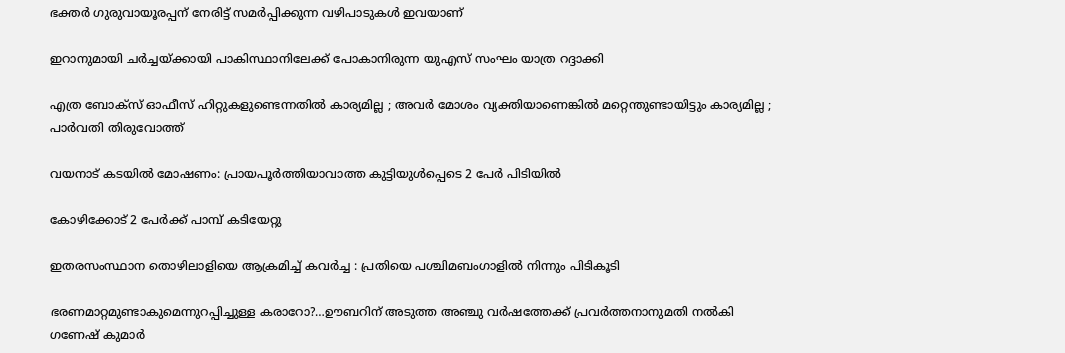ഭക്തർ ഗുരുവായൂരപ്പന് നേരിട്ട് സമർപ്പിക്കുന്ന വഴിപാടുകൾ ഇവയാണ്

ഇറാനുമായി ചര്‍ച്ചയ്‌ക്കായി പാകിസ്ഥാനിലേക്ക് പോകാനിരുന്ന യുഎസ് സംഘം യാത്ര റദ്ദാക്കി

എത്ര ബോക്സ് ഓഫീസ് ഹിറ്റുകളുണ്ടെന്നതിൽ കാര്യമില്ല ; അവർ മോശം വ്യക്തിയാണെങ്കിൽ മറ്റെന്തുണ്ടായിട്ടും കാര്യമില്ല ; പാർവതി തിരുവോത്ത്

വയനാട് കടയില്‍ മോഷണം: പ്രായപൂര്‍ത്തിയാവാത്ത കുട്ടിയുള്‍പ്പെടെ 2 പേര്‍ പിടിയില്‍

കോഴിക്കോട് 2 പേര്‍ക്ക് പാമ്പ് കടിയേറ്റു

ഇതരസംസ്ഥാന തൊഴിലാളിയെ ആക്രമിച്ച് കവര്‍ച്ച : പ്രതിയെ പശ്ചിമബംഗാളില്‍ നിന്നും പിടികൂടി

ഭരണമാറ്റമുണ്ടാകുമെന്നുറപ്പിച്ചുള്ള കരാറോ?…ഊബറിന് അടുത്ത അഞ്ചു വര്‍ഷത്തേക്ക് പ്രവര്‍ത്തനാനുമതി നല്‍കി ഗണേഷ് കുമാര്‍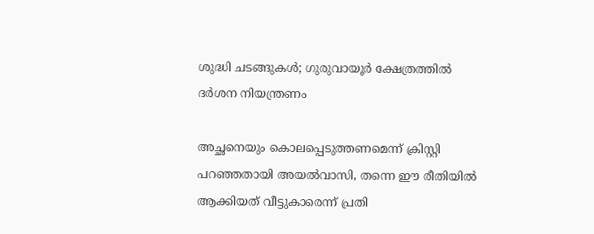ശുദ്ധി ചടങ്ങുകള്‍; ഗുരുവായൂര്‍ ക്ഷേത്രത്തില്‍ ദര്‍ശന നിയന്ത്രണം

അച്ഛനെയും കൊലപ്പെടുത്തണമെന്ന് ക്രിസ്റ്റി പറഞ്ഞതായി അയല്‍വാസി, തന്നെ ഈ രീതിയില്‍ ആക്കിയത് വീട്ടുകാരെന്ന് പ്രതി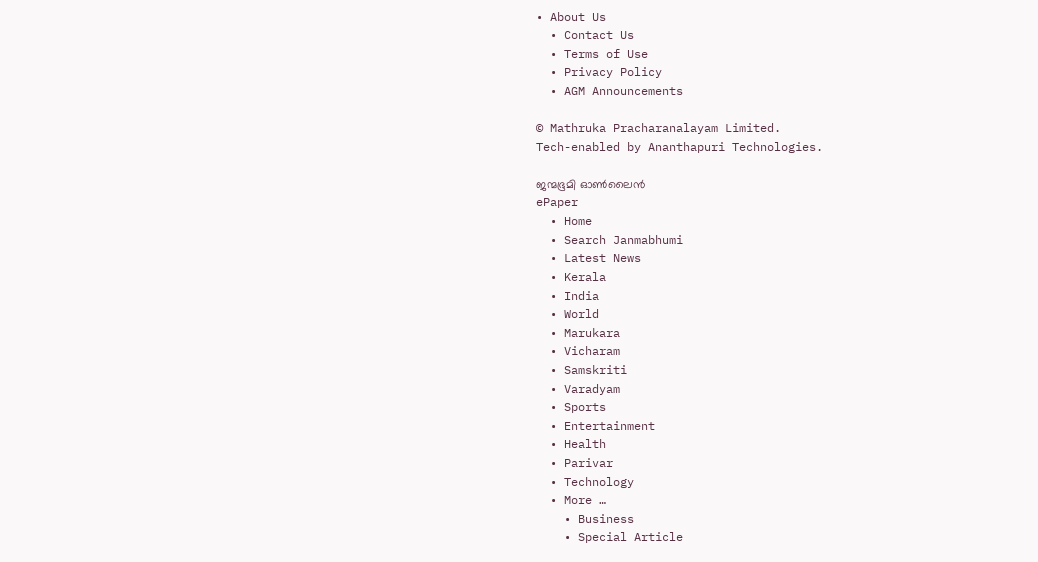• About Us
  • Contact Us
  • Terms of Use
  • Privacy Policy
  • AGM Announcements

© Mathruka Pracharanalayam Limited.
Tech-enabled by Ananthapuri Technologies.

ജന്മഭൂമി ഓണ്‍ലൈന്‍
ePaper
  • Home
  • Search Janmabhumi
  • Latest News
  • Kerala
  • India
  • World
  • Marukara
  • Vicharam
  • Samskriti
  • Varadyam
  • Sports
  • Entertainment
  • Health
  • Parivar
  • Technology
  • More …
    • Business
    • Special Article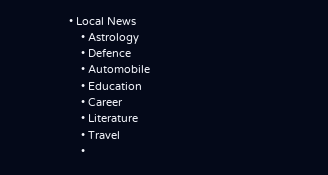• Local News
    • Astrology
    • Defence
    • Automobile
    • Education
    • Career
    • Literature
    • Travel
    •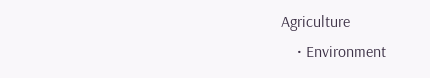Agriculture
    • Environment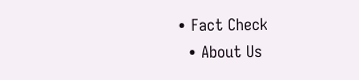• Fact Check
  • About Us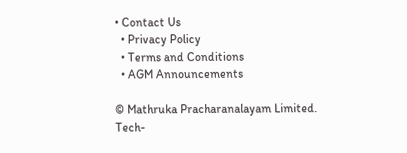• Contact Us
  • Privacy Policy
  • Terms and Conditions
  • AGM Announcements

© Mathruka Pracharanalayam Limited.
Tech-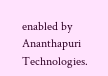enabled by Ananthapuri Technologies.